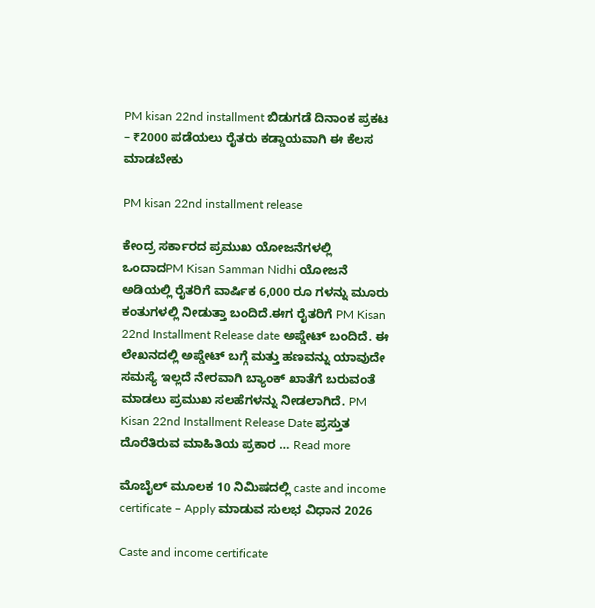PM kisan 22nd installment ಬಿಡುಗಡೆ ದಿನಾಂಕ ಪ್ರಕಟ – ₹2000 ಪಡೆಯಲು ರೈತರು ಕಡ್ಡಾಯವಾಗಿ ಈ ಕೆಲಸ ಮಾಡಬೇಕು

PM kisan 22nd installment release

ಕೇಂದ್ರ ಸರ್ಕಾರದ ಪ್ರಮುಖ ಯೋಜನೆಗಳಲ್ಲಿ ಒಂದಾದPM Kisan Samman Nidhi ಯೋಜನೆ ಅಡಿಯಲ್ಲಿ ರೈತರಿಗೆ ವಾರ್ಷಿಕ 6,000 ರೂ ಗಳನ್ನು ಮೂರು ಕಂತುಗಳಲ್ಲಿ ನೀಡುತ್ತಾ ಬಂದಿದೆ.ಈಗ ರೈತರಿಗೆ PM Kisan 22nd Installment Release date ಅಪ್ಡೇಟ್ ಬಂದಿದೆ. ಈ ಲೇಖನದಲ್ಲಿ ಅಪ್ಡೇಟ್ ಬಗ್ಗೆ ಮತ್ತು ಹಣವನ್ನು ಯಾವುದೇ ಸಮಸ್ಯೆ ಇಲ್ಲದೆ ನೇರವಾಗಿ ಬ್ಯಾಂಕ್ ಖಾತೆಗೆ ಬರುವಂತೆ ಮಾಡಲು ಪ್ರಮುಖ ಸಲಹೆಗಳನ್ನು ನೀಡಲಾಗಿದೆ. PM Kisan 22nd Installment Release Date ಪ್ರಸ್ತುತ ದೊರೆತಿರುವ ಮಾಹಿತಿಯ ಪ್ರಕಾರ … Read more

ಮೊಬೈಲ್ ಮೂಲಕ 10 ನಿಮಿಷದಲ್ಲಿ caste and income certificate – Apply ಮಾಡುವ ಸುಲಭ ವಿಧಾನ 2026

Caste and income certificate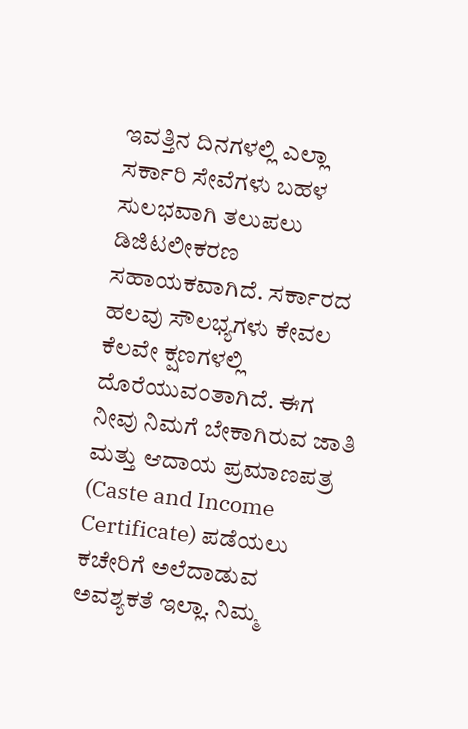ಇವತ್ತಿನ ದಿನಗಳಲ್ಲಿ ಎಲ್ಲಾ ಸರ್ಕಾರಿ ಸೇವೆಗಳು ಬಹಳ ಸುಲಭವಾಗಿ ತಲುಪಲು ಡಿಜಿಟಲೀಕರಣ ಸಹಾಯಕವಾಗಿದೆ. ಸರ್ಕಾರದ ಹಲವು ಸೌಲಭ್ಯಗಳು ಕೇವಲ ಕೆಲವೇ ಕ್ಷಣಗಳಲ್ಲಿ ದೊರೆಯುವಂತಾಗಿದೆ. ಈಗ ನೀವು ನಿಮಗೆ ಬೇಕಾಗಿರುವ ಜಾತಿ ಮತ್ತು ಆದಾಯ ಪ್ರಮಾಣಪತ್ರ (Caste and Income Certificate) ಪಡೆಯಲು ಕಚೇರಿಗೆ ಅಲೆದಾಡುವ ಅವಶ್ಯಕತೆ ಇಲ್ಲಾ. ನಿಮ್ಮ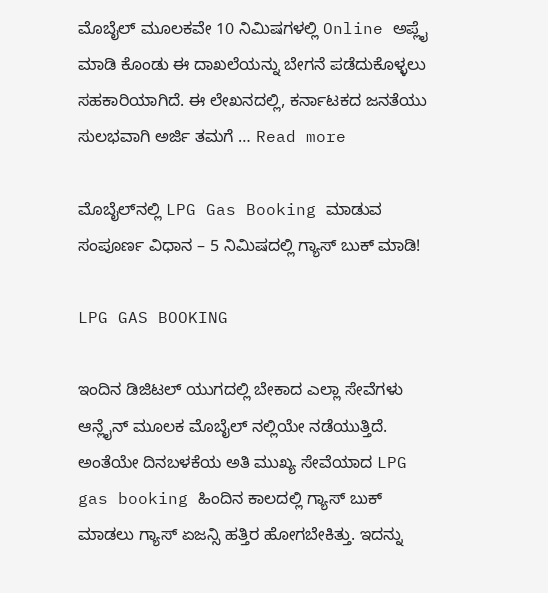ಮೊಬೈಲ್‌ ಮೂಲಕವೇ 10 ನಿಮಿಷಗಳಲ್ಲಿ Online ಅಪ್ಲೈ ಮಾಡಿ ಕೊಂಡು ಈ ದಾಖಲೆಯನ್ನು ಬೇಗನೆ ಪಡೆದುಕೊಳ್ಳಲು ಸಹಕಾರಿಯಾಗಿದೆ. ಈ ಲೇಖನದಲ್ಲಿ, ಕರ್ನಾಟಕದ ಜನತೆಯು ಸುಲಭವಾಗಿ ಅರ್ಜಿ ತಮಗೆ … Read more

ಮೊಬೈಲ್‌ನಲ್ಲಿ LPG Gas Booking ಮಾಡುವ ಸಂಪೂರ್ಣ ವಿಧಾನ – 5 ನಿಮಿಷದಲ್ಲಿ ಗ್ಯಾಸ್ ಬುಕ್ ಮಾಡಿ!

LPG GAS BOOKING

ಇಂದಿನ ಡಿಜಿಟಲ್ ಯುಗದಲ್ಲಿ ಬೇಕಾದ ಎಲ್ಲಾ ಸೇವೆಗಳು ಆನ್ಲೈನ್ ಮೂಲಕ ಮೊಬೈಲ್ ನಲ್ಲಿಯೇ ನಡೆಯುತ್ತಿದೆ. ಅಂತೆಯೇ ದಿನಬಳಕೆಯ ಅತಿ ಮುಖ್ಯ ಸೇವೆಯಾದ LPG gas booking ಹಿಂದಿನ ಕಾಲದಲ್ಲಿ ಗ್ಯಾಸ್ ಬುಕ್ ಮಾಡಲು ಗ್ಯಾಸ್ ಏಜನ್ಸಿ ಹತ್ತಿರ ಹೋಗಬೇಕಿತ್ತು. ಇದನ್ನು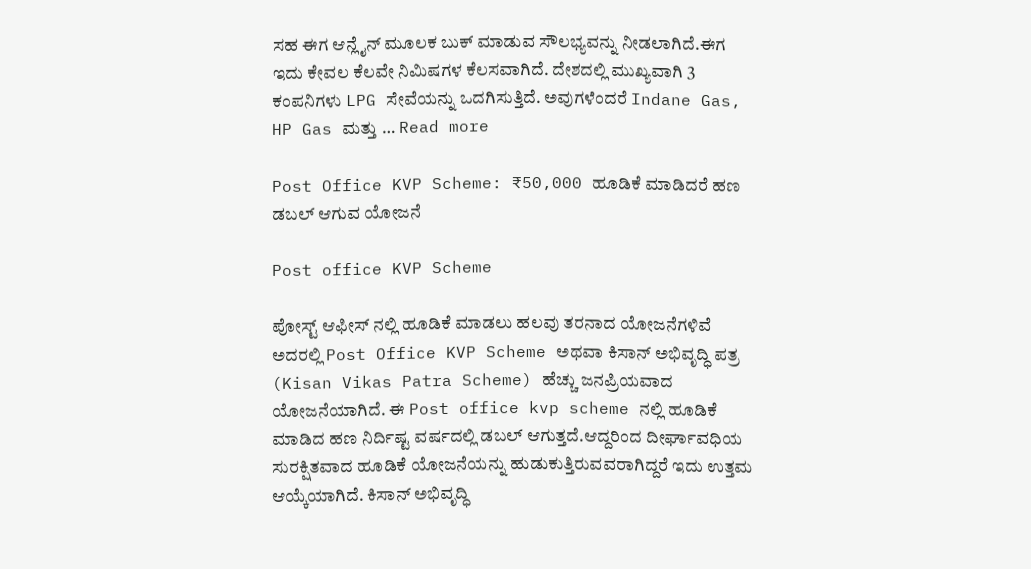ಸಹ ಈಗ ಆನ್ಲೈನ್ ಮೂಲಕ ಬುಕ್ ಮಾಡುವ ಸೌಲಭ್ಯವನ್ನು ನೀಡಲಾಗಿದೆ.ಈಗ ಇದು ಕೇವಲ ಕೆಲವೇ ನಿಮಿಷಗಳ ಕೆಲಸವಾಗಿದೆ. ದೇಶದಲ್ಲಿ ಮುಖ್ಯವಾಗಿ 3 ಕಂಪನಿಗಳು LPG ಸೇವೆಯನ್ನು ಒದಗಿಸುತ್ತಿದೆ. ಅವುಗಳೆಂದರೆ Indane Gas, HP Gas ಮತ್ತು … Read more

Post Office KVP Scheme: ₹50,000 ಹೂಡಿಕೆ ಮಾಡಿದರೆ ಹಣ ಡಬಲ್ ಆಗುವ ಯೋಜನೆ

Post office KVP Scheme

ಪೋಸ್ಟ್ ಆಫೀಸ್ ನಲ್ಲಿ ಹೂಡಿಕೆ ಮಾಡಲು ಹಲವು ತರನಾದ ಯೋಜನೆಗಳಿವೆ ಅದರಲ್ಲಿ Post Office KVP Scheme ಅಥವಾ ಕಿಸಾನ್ ಅಭಿವೃದ್ಧಿ ಪತ್ರ (Kisan Vikas Patra Scheme) ಹೆಚ್ಚು ಜನಪ್ರಿಯವಾದ ಯೋಜನೆಯಾಗಿದೆ. ಈ Post office kvp scheme ನಲ್ಲಿ ಹೂಡಿಕೆ ಮಾಡಿದ ಹಣ ನಿರ್ದಿಷ್ಟ ವರ್ಷದಲ್ಲಿ ಡಬಲ್ ಆಗುತ್ತದೆ.ಆದ್ದರಿಂದ ದೀರ್ಘಾವಧಿಯ ಸುರಕ್ಷಿತವಾದ ಹೂಡಿಕೆ ಯೋಜನೆಯನ್ನು ಹುಡುಕುತ್ತಿರುವವರಾಗಿದ್ದರೆ ಇದು ಉತ್ತಮ ಆಯ್ಕೆಯಾಗಿದೆ. ಕಿಸಾನ್ ಅಭಿವೃದ್ಧಿ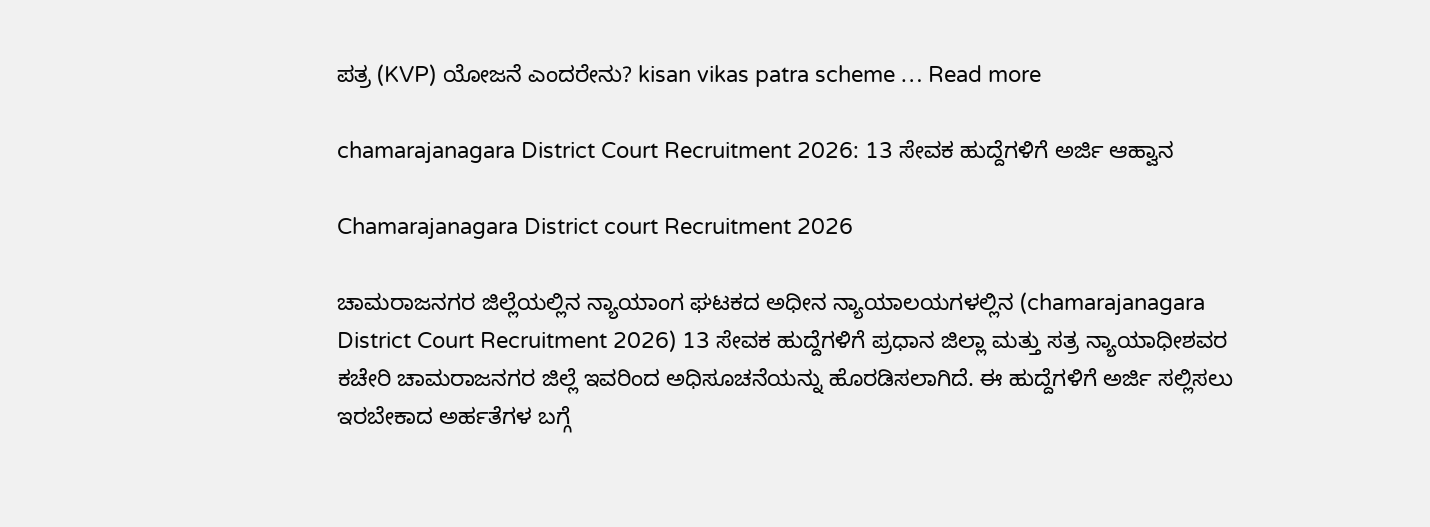ಪತ್ರ (KVP) ಯೋಜನೆ ಎಂದರೇನು? kisan vikas patra scheme … Read more

chamarajanagara District Court Recruitment 2026: 13 ಸೇವಕ ಹುದ್ದೆಗಳಿಗೆ ಅರ್ಜಿ ಆಹ್ವಾನ

Chamarajanagara District court Recruitment 2026

ಚಾಮರಾಜನಗರ ಜಿಲ್ಲೆಯಲ್ಲಿನ ನ್ಯಾಯಾಂಗ ಘಟಕದ ಅಧೀನ ನ್ಯಾಯಾಲಯಗಳಲ್ಲಿನ (chamarajanagara District Court Recruitment 2026) 13 ಸೇವಕ ಹುದ್ದೆಗಳಿಗೆ ಪ್ರಧಾನ ಜಿಲ್ಲಾ ಮತ್ತು ಸತ್ರ ನ್ಯಾಯಾಧೀಶವರ ಕಚೇರಿ ಚಾಮರಾಜನಗರ ಜಿಲ್ಲೆ ಇವರಿಂದ ಅಧಿಸೂಚನೆಯನ್ನು ಹೊರಡಿಸಲಾಗಿದೆ. ಈ ಹುದ್ದೆಗಳಿಗೆ ಅರ್ಜಿ ಸಲ್ಲಿಸಲು ಇರಬೇಕಾದ ಅರ್ಹತೆಗಳ ಬಗ್ಗೆ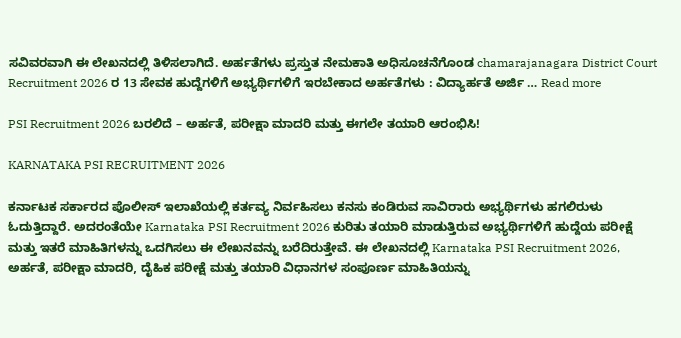ಸವಿವರವಾಗಿ ಈ ಲೇಖನದಲ್ಲಿ ತಿಳಿಸಲಾಗಿದೆ. ಅರ್ಹತೆಗಳು ಪ್ರಸ್ತುತ ನೇಮಕಾತಿ ಅಧಿಸೂಚನೆಗೊಂಡ chamarajanagara District Court Recruitment 2026 ರ 13 ಸೇವಕ ಹುದ್ದೆಗಳಿಗೆ ಅಭ್ಯರ್ಥಿಗಳಿಗೆ ಇರಬೇಕಾದ ಅರ್ಹತೆಗಳು : ವಿದ್ಯಾರ್ಹತೆ ಅರ್ಜಿ … Read more

PSI Recruitment 2026 ಬರಲಿದೆ – ಅರ್ಹತೆ, ಪರೀಕ್ಷಾ ಮಾದರಿ ಮತ್ತು ಈಗಲೇ ತಯಾರಿ ಆರಂಭಿಸಿ!

KARNATAKA PSI RECRUITMENT 2026

ಕರ್ನಾಟಕ ಸರ್ಕಾರದ ಪೊಲೀಸ್ ಇಲಾಖೆಯಲ್ಲಿ ಕರ್ತವ್ಯ ನಿರ್ವಹಿಸಲು ಕನಸು ಕಂಡಿರುವ ಸಾವಿರಾರು ಅಭ್ಯರ್ಥಿಗಳು ಹಗಲಿರುಳು ಓದುತ್ತಿದ್ದಾರೆ. ಅದರಂತೆಯೇ Karnataka PSI Recruitment 2026 ಕುರಿತು ತಯಾರಿ ಮಾಡುತ್ತಿರುವ ಅಭ್ಯರ್ಥಿಗಳಿಗೆ ಹುದ್ದೆಯ ಪರೀಕ್ಷೆ ಮತ್ತು ಇತರೆ ಮಾಹಿತಿಗಳನ್ನು ಒದಗಿಸಲು ಈ ಲೇಖನವನ್ನು ಬರೆದಿರುತ್ತೇವೆ. ಈ ಲೇಖನದಲ್ಲಿ Karnataka PSI Recruitment 2026, ಅರ್ಹತೆ, ಪರೀಕ್ಷಾ ಮಾದರಿ, ದೈಹಿಕ ಪರೀಕ್ಷೆ ಮತ್ತು ತಯಾರಿ ವಿಧಾನಗಳ ಸಂಪೂರ್ಣ ಮಾಹಿತಿಯನ್ನು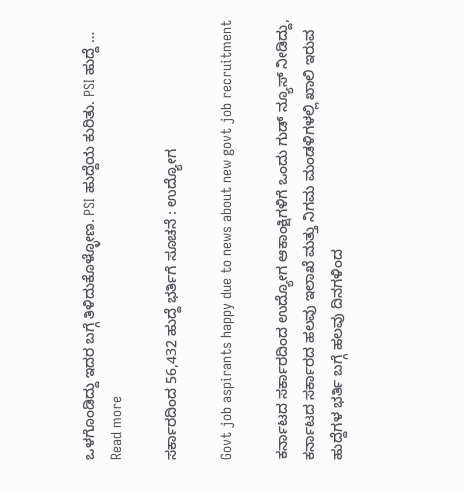ಒಳಗೊಂಡಿದ್ದು ಇದರ ಬಗ್ಗೆ ತಿಳಿದುಕೊಳ್ಳೋಣ. PSI ಹುದ್ದೆಯ ಕುರಿತು. PSI ಹುದ್ದೆ … Read more

ಸರ್ಕಾರದಿಂದ 56,432 ಹುದ್ದೆ ಭರ್ತಿಗೆ ಸೂಚನೆ : ಉದ್ಯೋಗ

Govt job aspirants happy due to news about new govt job recruitment

ಕರ್ನಾಟದ ಸರ್ಕಾರದಿಂದ ಉದ್ಯೋಗ ಆಕಾಂಕ್ಷಿಗಳಿಗೆ ಒಂದು ಗುಡ್ ನ್ಯೂಸ್ ನೀಡಿದ್ದು, ಕರ್ನಾಟದ ಸರ್ಕಾರದ ಹಲವು ಇಲಾಖೆ ಮತ್ತು ನಿಗಮ ಮಂಡಳಿಗಳಲ್ಲಿ ಖಾಲಿ ಇರುವ ಹುದ್ದೆಗಳ ಭರ್ತಿ ಬಗ್ಗೆ ಹಲವು ದಿನಗಳಿಂದ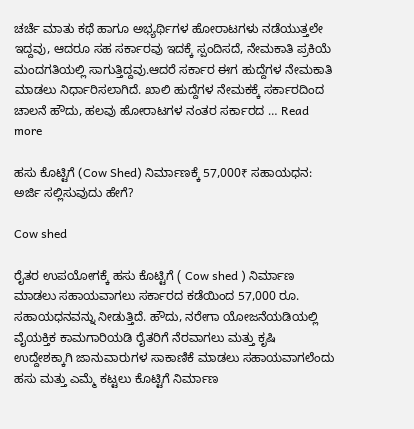ಚರ್ಚೆ ಮಾತು ಕಥೆ ಹಾಗೂ ಅಭ್ಯರ್ಥಿಗಳ ಹೋರಾಟಗಳು ನಡೆಯುತ್ತಲೇ ಇದ್ದವು, ಆದರೂ ಸಹ ಸರ್ಕಾರವು ಇದಕ್ಕೆ ಸ್ಪಂದಿಸದೆ, ನೇಮಕಾತಿ ಪ್ರಕಿಯೆ ಮಂದಗತಿಯಲ್ಲಿ ಸಾಗುತ್ತಿದ್ದವು.ಆದರೆ ಸರ್ಕಾರ ಈಗ ಹುದ್ದೆಗಳ ನೇಮಕಾತಿ ಮಾಡಲು ನಿರ್ಧಾರಿಸಲಾಗಿದೆ. ಖಾಲಿ ಹುದ್ದೆಗಳ ನೇಮಕಕ್ಕೆ ಸರ್ಕಾರದಿಂದ ಚಾಲನೆ ಹೌದು, ಹಲವು ಹೋರಾಟಗಳ ನಂತರ ಸರ್ಕಾರದ … Read more

ಹಸು ಕೊಟ್ಟಿಗೆ (Cow Shed) ನಿರ್ಮಾಣಕ್ಕೆ 57,000₹ ಸಹಾಯಧನ: ಅರ್ಜಿ ಸಲ್ಲಿಸುವುದು ಹೇಗೆ?

Cow shed

ರೈತರ ಉಪಯೋಗಕ್ಕೆ ಹಸು ಕೊಟ್ಟಿಗೆ ( Cow shed ) ನಿರ್ಮಾಣ ಮಾಡಲು ಸಹಾಯವಾಗಲು ಸರ್ಕಾರದ ಕಡೆಯಿಂದ 57,000 ರೂ. ಸಹಾಯಧನವನ್ನು ನೀಡುತ್ತಿದೆ. ಹೌದು, ನರೇಗಾ ಯೋಜನೆಯಡಿಯಲ್ಲಿ ವೈಯಕ್ತಿಕ ಕಾಮಗಾರಿಯಡಿ ರೈತರಿಗೆ ನೆರವಾಗಲು ಮತ್ತು ಕೃಷಿ ಉದ್ದೇಶಕ್ಕಾಗಿ ಜಾನುವಾರುಗಳ ಸಾಕಾಣಿಕೆ ಮಾಡಲು ಸಹಾಯವಾಗಲೆಂದು ಹಸು ಮತ್ತು ಎಮ್ಮೆ ಕಟ್ಟಲು ಕೊಟ್ಟಿಗೆ ನಿರ್ಮಾಣ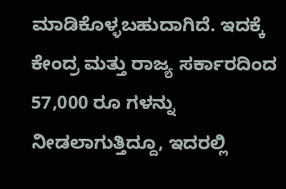ಮಾಡಿಕೊಳ್ಳಬಹುದಾಗಿದೆ. ಇದಕ್ಕೆ ಕೇಂದ್ರ ಮತ್ತು ರಾಜ್ಯ ಸರ್ಕಾರದಿಂದ 57,000 ರೂ ಗಳನ್ನು ನೀಡಲಾಗುತ್ತಿದ್ದೂ, ಇದರಲ್ಲಿ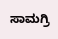ಸಾಮಗ್ರಿ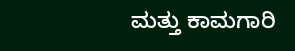ಮತ್ತು ಕಾಮಗಾರಿ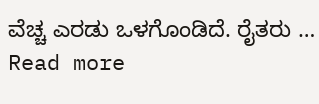ವೆಚ್ಚ ಎರಡು ಒಳಗೊಂಡಿದೆ. ರೈತರು … Read more